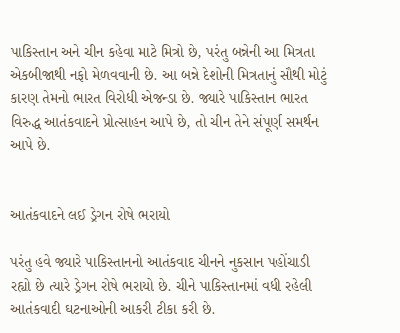પાકિસ્તાન અને ચીન કહેવા માટે મિત્રો છે, પરંતુ બન્નેની આ મિત્રતા એકબીજાથી નફો મેળવવાની છે. આ બન્ને દેશોની મિત્રતાનું સૌથી મોટું કારણ તેમનો ભારત વિરોધી એજન્ડા છે. જ્યારે પાકિસ્તાન ભારત વિરુદ્ધ આતંકવાદને પ્રોત્સાહન આપે છે, તો ચીન તેને સંપૂર્ણ સમર્થન આપે છે.


આતંકવાદને લઈ ડ્રેગન રોષે ભરાયો

પરંતુ હવે જ્યારે પાકિસ્તાનનો આતંકવાદ ચીનને નુકસાન પહોંચાડી રહ્યો છે ત્યારે ડ્રેગન રોષે ભરાયો છે. ચીને પાકિસ્તાનમાં વધી રહેલી આતંકવાદી ઘટનાઓની આકરી ટીકા કરી છે.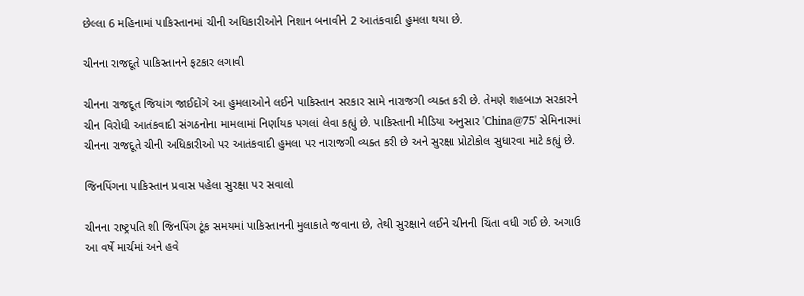છેલ્લા 6 મહિનામાં પાકિસ્તાનમાં ચીની અધિકારીઓને નિશાન બનાવીને 2 આતંકવાદી હુમલા થયા છે.

ચીનના રાજદૂતે પાકિસ્તાનને ફટકાર લગાવી

ચીનના રાજદૂત જિયાંગ જાઈદોંગે આ હુમલાઓને લઈને પાકિસ્તાન સરકાર સામે નારાજગી વ્યક્ત કરી છે. તેમણે શહબાઝ સરકારને ચીન વિરોધી આતંકવાદી સંગઠનોના મામલામાં નિર્ણાયક પગલાં લેવા કહ્યું છે. પાકિસ્તાની મીડિયા અનુસાર 'China@75' સેમિનારમાં ચીનના રાજદૂતે ચીની અધિકારીઓ પર આતંકવાદી હુમલા પર નારાજગી વ્યક્ત કરી છે અને સુરક્ષા પ્રોટોકોલ સુધારવા માટે કહ્યું છે.

જિનપિંગના પાકિસ્તાન પ્રવાસ પહેલા સુરક્ષા પર સવાલો

ચીનના રાષ્ટ્રપતિ શી જિનપિંગ ટૂંક સમયમાં પાકિસ્તાનની મુલાકાતે જવાના છે, તેથી સુરક્ષાને લઈને ચીનની ચિંતા વધી ગઈ છે. અગાઉ આ વર્ષે માર્ચમાં અને હવે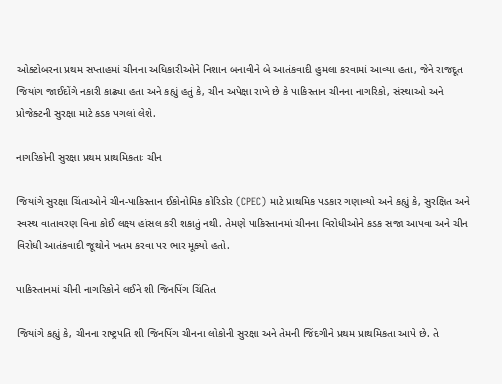ઓક્ટોબરના પ્રથમ સપ્તાહમાં ચીનના અધિકારીઓને નિશાન બનાવીને બે આતંકવાદી હુમલા કરવામાં આવ્યા હતા, જેને રાજદૂત જિયાંગ જાઈદોંગે નકારી કાઢ્યા હતા અને કહ્યું હતું કે, ચીન અપેક્ષા રાખે છે કે પાકિસ્તાન ચીનના નાગરિકો, સંસ્થાઓ અને પ્રોજેક્ટની સુરક્ષા માટે કડક પગલાં લેશે.

નાગરિકોની સુરક્ષા પ્રથમ પ્રાથમિકતાઃ ચીન

જિયાંગે સુરક્ષા ચિંતાઓને ચીન-પાકિસ્તાન ઈકોનોમિક કોરિડોર (CPEC) માટે પ્રાથમિક પડકાર ગણાવ્યો અને કહ્યું કે, સુરક્ષિત અને સ્વસ્થ વાતાવરણ વિના કોઈ લક્ષ્ય હાંસલ કરી શકાતું નથી. તેમણે પાકિસ્તાનમાં ચીનના વિરોધીઓને કડક સજા આપવા અને ચીન વિરોધી આતંકવાદી જૂથોને ખતમ કરવા પર ભાર મૂક્યો હતો.

પાકિસ્તાનમાં ચીની નાગરિકોને લઈને શી જિનપિંગ ચિંતિત

જિયાંગે કહ્યું કે, ચીનના રાષ્ટ્રપતિ શી જિનપિંગ ચીનના લોકોની સુરક્ષા અને તેમની જિંદગીને પ્રથમ પ્રાથમિકતા આપે છે. તે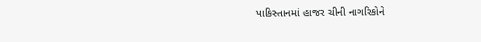પાકિસ્તાનમાં હાજર ચીની નાગરિકોને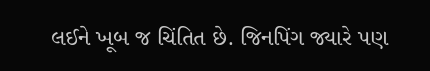લઈને ખૂબ જ ચિંતિત છે. જિનપિંગ જ્યારે પણ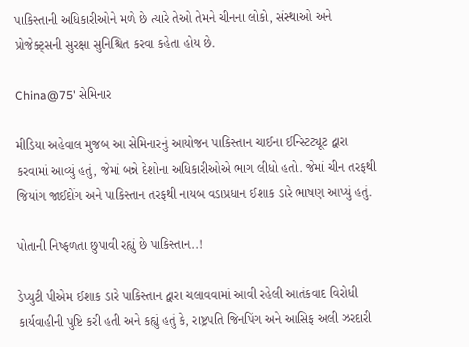પાકિસ્તાની અધિકારીઓને મળે છે ત્યારે તેઓ તેમને ચીનના લોકો, સંસ્થાઓ અને પ્રોજેક્ટ્સની સુરક્ષા સુનિશ્ચિત કરવા કહેતા હોય છે.

China@75' સેમિનાર

મીડિયા અહેવાલ મુજબ આ સેમિનારનું આયોજન પાકિસ્તાન ચાઈના ઈન્સ્ટિટ્યૂટ દ્વારા કરવામાં આવ્યું હતું, જેમાં બન્ને દેશોના અધિકારીઓએ ભાગ લીધો હતો. જેમાં ચીન તરફથી જિયાંગ જાઈદોંગ અને પાકિસ્તાન તરફથી નાયબ વડાપ્રધાન ઈશાક ડારે ભાષણ આપ્યું હતું.

પોતાની નિષ્ફળતા છુપાવી રહ્યું છે પાકિસ્તાન..!

ડેપ્યુટી પીએમ ઈશાક ડારે પાકિસ્તાન દ્વારા ચલાવવામાં આવી રહેલી આતંકવાદ વિરોધી કાર્યવાહીની પુષ્ટિ કરી હતી અને કહ્યું હતું કે, રાષ્ટ્રપતિ જિનપિંગ અને આસિફ અલી ઝરદારી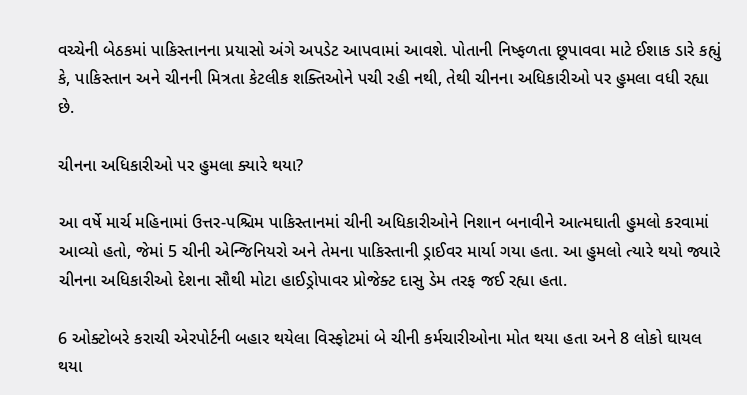વચ્ચેની બેઠકમાં પાકિસ્તાનના પ્રયાસો અંગે અપડેટ આપવામાં આવશે. પોતાની નિષ્ફળતા છૂપાવવા માટે ઈશાક ડારે કહ્યું કે, પાકિસ્તાન અને ચીનની મિત્રતા કેટલીક શક્તિઓને પચી રહી નથી, તેથી ચીનના અધિકારીઓ પર હુમલા વધી રહ્યા છે.

ચીનના અધિકારીઓ પર હુમલા ક્યારે થયા?

આ વર્ષે માર્ચ મહિનામાં ઉત્તર-પશ્ચિમ પાકિસ્તાનમાં ચીની અધિકારીઓને નિશાન બનાવીને આત્મઘાતી હુમલો કરવામાં આવ્યો હતો, જેમાં 5 ચીની એન્જિનિયરો અને તેમના પાકિસ્તાની ડ્રાઈવર માર્યા ગયા હતા. આ હુમલો ત્યારે થયો જ્યારે ચીનના અધિકારીઓ દેશના સૌથી મોટા હાઈડ્રોપાવર પ્રોજેક્ટ દાસુ ડેમ તરફ જઈ રહ્યા હતા.

6 ઓક્ટોબરે કરાચી એરપોર્ટની બહાર થયેલા વિસ્ફોટમાં બે ચીની કર્મચારીઓના મોત થયા હતા અને 8 લોકો ઘાયલ થયા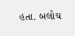હતા. બલોચ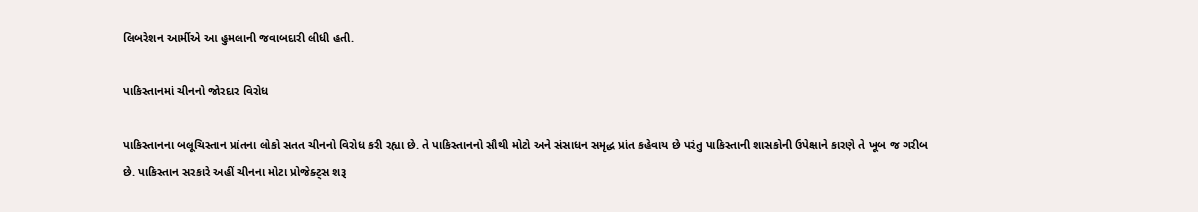લિબરેશન આર્મીએ આ હુમલાની જવાબદારી લીધી હતી.

પાકિસ્તાનમાં ચીનનો જોરદાર વિરોધ

પાકિસ્તાનના બલૂચિસ્તાન પ્રાંતના લોકો સતત ચીનનો વિરોધ કરી રહ્યા છે. તે પાકિસ્તાનનો સૌથી મોટો અને સંસાધન સમૃદ્ધ પ્રાંત કહેવાય છે પરંતુ પાકિસ્તાની શાસકોની ઉપેક્ષાને કારણે તે ખૂબ જ ગરીબ છે. પાકિસ્તાન સરકારે અહીં ચીનના મોટા પ્રોજેક્ટ્સ શરૂ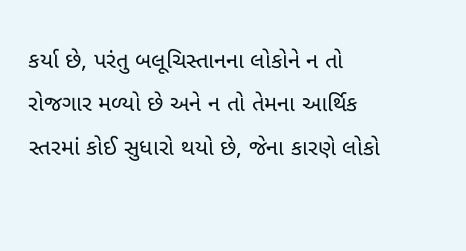કર્યા છે, પરંતુ બલૂચિસ્તાનના લોકોને ન તો રોજગાર મળ્યો છે અને ન તો તેમના આર્થિક સ્તરમાં કોઈ સુધારો થયો છે, જેના કારણે લોકો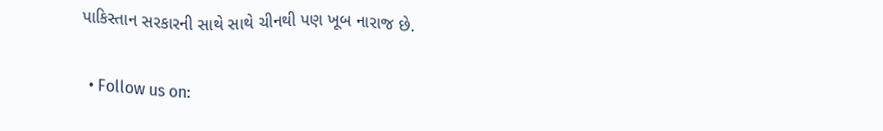પાકિસ્તાન સરકારની સાથે સાથે ચીનથી પણ ખૂબ નારાજ છે.

  • Follow us on: